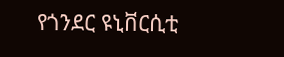የጎንደር ዩኒቨርሲቲ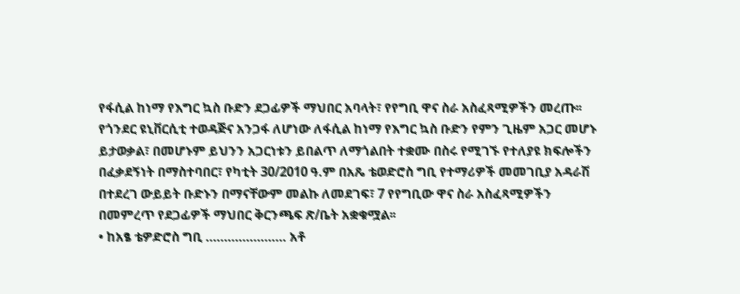የፋሲል ከነማ የእግር ኳስ ቡድን ደጋፊዎች ማህበር አባላት፣ የየግቢ ዋና ስራ አስፈጻሚዎችን መረጡ፡፡
የጎንደር ዩኒቨርሲቲ ተወዳጅና አንጋፋ ለሆነው ለፋሲል ከነማ የእግር ኳስ ቡድን የምን ጊዜም አጋር መሆኑ ይታወቃል፣ በመሆኑም ይህንን አጋርነቱን ይበልጥ ለማጎልበት ተቋሙ በስሩ የሚገኙ የተለያዩ ክፍሎችን በፈቃደኝነት በማስተባበር፣ የካቲት 30/2010 ዓ.ም በአጼ ቴወድሮስ ግቢ የተማሪዎች መመገቢያ አዳራሽ በተደረገ ውይይት ቡድኑን በማናቸውም መልኩ ለመደገፍ፣ 7 የየግቢው ዋና ስራ አስፈጻሚዎችን በመምረጥ የደጋፊዎች ማህበር ቅርንጫፍ ጽ/ቤት አቋቁሟል፡፡
• ከአፄ ቴዎድሮስ ግቢ …………………. አቶ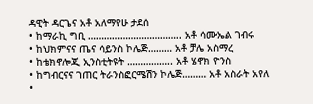ዳዊት ዳርጌና አቶ አለማየሁ ታደሰ
• ከማራኪ ግቢ …………………………….. አቶ ሳሙኤል ገብሩ
• ከህክምናና ጤና ሳይንስ ኮሌጅ……… አቶ ቻሌ አስማረ
• ከቴክኖሎጂ ኢንስቲትዩት …………….. አቶ ሄኖክ ዮንስ
• ከግብርናና ገጠር ትራንስፎርሜሽን ኮሌጅ……… አቶ አስራት አየለ
•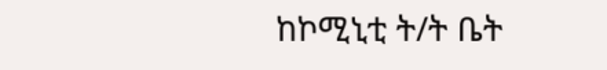ከኮሚኒቲ ት/ት ቤት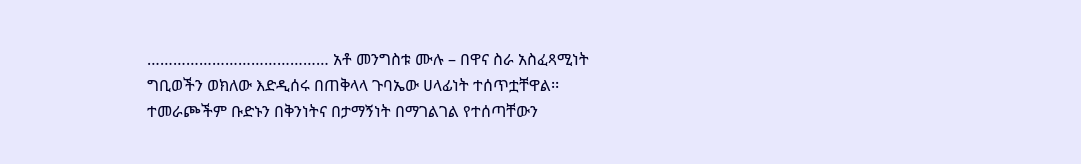…………………………………… አቶ መንግስቱ ሙሉ – በዋና ስራ አስፈጻሚነት ግቢወችን ወክለው እድዲሰሩ በጠቅላላ ጉባኤው ሀላፊነት ተሰጥቷቸዋል፡፡
ተመራጮችም ቡድኑን በቅንነትና በታማኝነት በማገልገል የተሰጣቸውን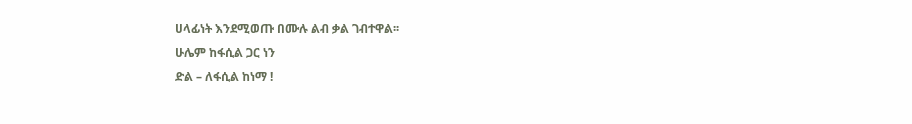ሀላፊነት እንደሚወጡ በሙሉ ልብ ቃል ገብተዋል፡፡
ሁሌም ከፋሲል ጋር ነን
ድል – ለፋሲል ከነማ !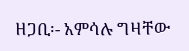ዘጋቢ፡- አምሳሉ ግዛቸው